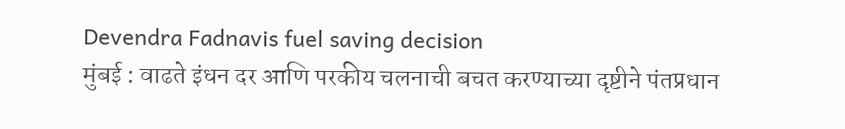Devendra Fadnavis fuel saving decision
मुंबई : वाढते इंधन दर आणि परकीय चलनाची बचत करण्याच्या दृष्टीने पंतप्रधान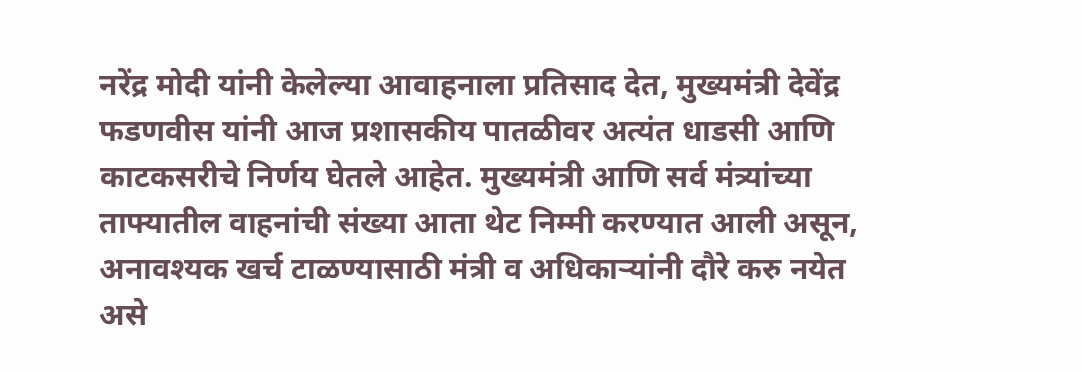नरेंद्र मोदी यांनी केलेल्या आवाहनाला प्रतिसाद देत, मुख्यमंत्री देवेंद्र फडणवीस यांनी आज प्रशासकीय पातळीवर अत्यंत धाडसी आणि काटकसरीचे निर्णय घेतले आहेत. मुख्यमंत्री आणि सर्व मंत्र्यांच्या ताफ्यातील वाहनांची संख्या आता थेट निम्मी करण्यात आली असून, अनावश्यक खर्च टाळण्यासाठी मंत्री व अधिकाऱ्यांनी दौरे करु नयेत असे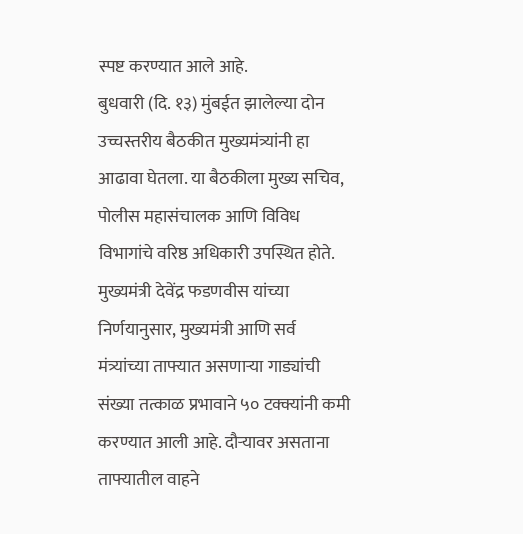स्पष्ट करण्यात आले आहे.
बुधवारी (दि. १३) मुंबईत झालेल्या दोन उच्चस्तरीय बैठकीत मुख्यमंत्र्यांनी हा आढावा घेतला. या बैठकीला मुख्य सचिव, पोलीस महासंचालक आणि विविध विभागांचे वरिष्ठ अधिकारी उपस्थित होते.
मुख्यमंत्री देवेंद्र फडणवीस यांच्या निर्णयानुसार, मुख्यमंत्री आणि सर्व मंत्र्यांच्या ताफ्यात असणाऱ्या गाड्यांची संख्या तत्काळ प्रभावाने ५० टक्क्यांनी कमी करण्यात आली आहे. दौऱ्यावर असताना ताफ्यातील वाहने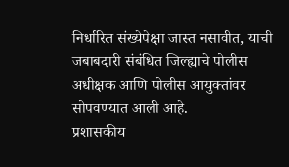निर्धारित संख्येपेक्षा जास्त नसावीत, याची जबाबदारी संबंधित जिल्ह्याचे पोलीस अधीक्षक आणि पोलीस आयुक्तांवर सोपवण्यात आली आहे.
प्रशासकीय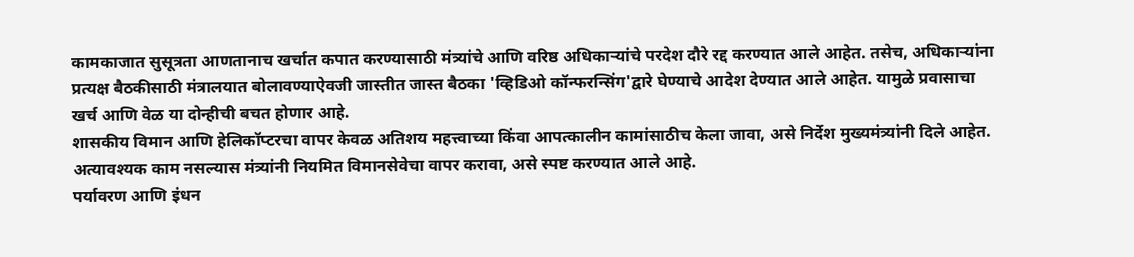कामकाजात सुसूत्रता आणतानाच खर्चात कपात करण्यासाठी मंत्र्यांचे आणि वरिष्ठ अधिकाऱ्यांचे परदेश दौरे रद्द करण्यात आले आहेत. तसेच, अधिकाऱ्यांना प्रत्यक्ष बैठकीसाठी मंत्रालयात बोलावण्याऐवजी जास्तीत जास्त बैठका 'व्हिडिओ कॉन्फरन्सिंग'द्वारे घेण्याचे आदेश देण्यात आले आहेत. यामुळे प्रवासाचा खर्च आणि वेळ या दोन्हीची बचत होणार आहे.
शासकीय विमान आणि हेलिकॉप्टरचा वापर केवळ अतिशय महत्त्वाच्या किंवा आपत्कालीन कामांसाठीच केला जावा, असे निर्देश मुख्यमंत्र्यांनी दिले आहेत. अत्यावश्यक काम नसल्यास मंत्र्यांनी नियमित विमानसेवेचा वापर करावा, असे स्पष्ट करण्यात आले आहे.
पर्यावरण आणि इंधन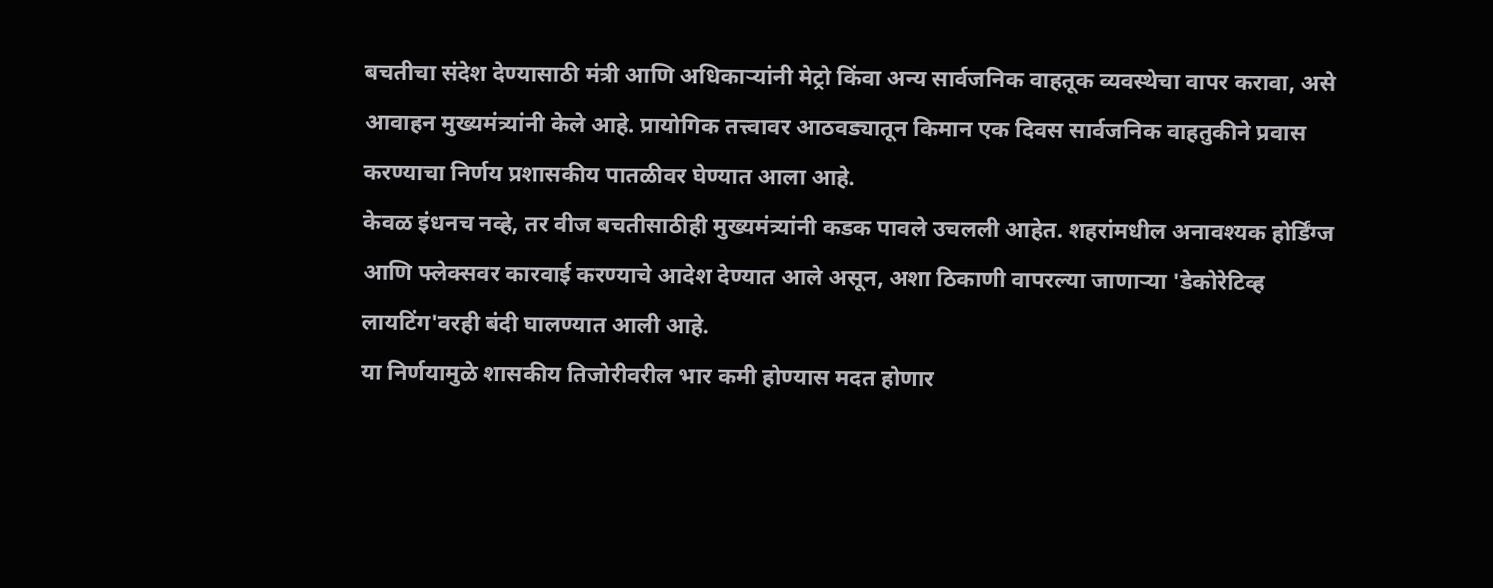बचतीचा संदेश देण्यासाठी मंत्री आणि अधिकाऱ्यांनी मेट्रो किंवा अन्य सार्वजनिक वाहतूक व्यवस्थेचा वापर करावा, असे आवाहन मुख्यमंत्र्यांनी केले आहे. प्रायोगिक तत्त्वावर आठवड्यातून किमान एक दिवस सार्वजनिक वाहतुकीने प्रवास करण्याचा निर्णय प्रशासकीय पातळीवर घेण्यात आला आहे.
केवळ इंधनच नव्हे, तर वीज बचतीसाठीही मुख्यमंत्र्यांनी कडक पावले उचलली आहेत. शहरांमधील अनावश्यक होर्डिंग्ज आणि फ्लेक्सवर कारवाई करण्याचे आदेश देण्यात आले असून, अशा ठिकाणी वापरल्या जाणाऱ्या 'डेकोरेटिव्ह लायटिंग'वरही बंदी घालण्यात आली आहे.
या निर्णयामुळे शासकीय तिजोरीवरील भार कमी होण्यास मदत होणार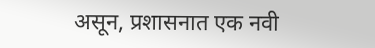असून, प्रशासनात एक नवी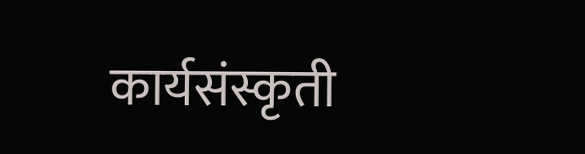कार्यसंस्कृती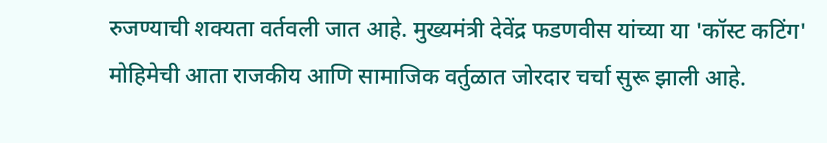रुजण्याची शक्यता वर्तवली जात आहे. मुख्यमंत्री देवेंद्र फडणवीस यांच्या या 'कॉस्ट कटिंग' मोहिमेची आता राजकीय आणि सामाजिक वर्तुळात जोरदार चर्चा सुरू झाली आहे.